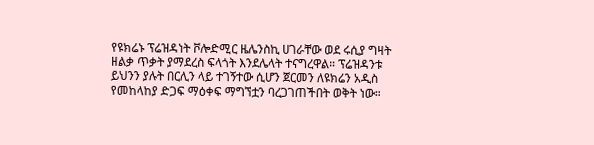የዩክሬኑ ፕሬዝዳነት ቮሎድሚር ዜሌንስኪ ሀገራቸው ወደ ሩሲያ ግዛት ዘልቃ ጥቃት ያማደረስ ፍላጎት እንደሌላት ተናግረዋል። ፕሬዝዳንቱ ይህንን ያሉት በርሊን ላይ ተገኝተው ሲሆን ጀርመን ለዩክሬን አዲስ የመከላከያ ድጋፍ ማዕቀፍ ማግኘቷን ባረጋገጠችበት ወቅት ነው።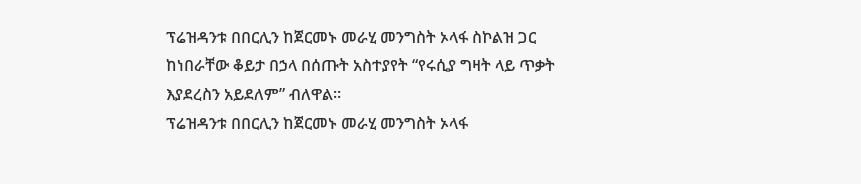ፕሬዝዳንቱ በበርሊን ከጀርመኑ መራሂ መንግስት ኦላፋ ስኮልዝ ጋር ከነበራቸው ቆይታ በኃላ በሰጡት አስተያየት “የሩሲያ ግዛት ላይ ጥቃት እያደረስን አይደለም” ብለዋል።
ፕሬዝዳንቱ በበርሊን ከጀርመኑ መራሂ መንግስት ኦላፋ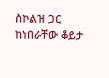ስኮልዝ ጋር ከነበራቸው ቆይታ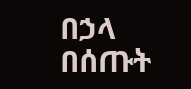በኃላ በሰጡት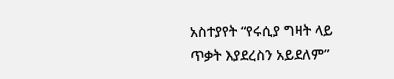አስተያየት “የሩሲያ ግዛት ላይ ጥቃት እያደረስን አይደለም”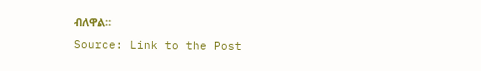ብለዋል።
Source: Link to the Post